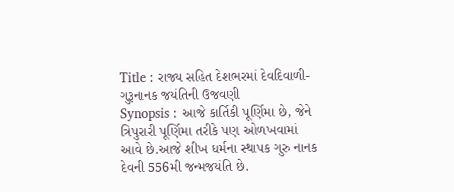Title : રાજ્ય સહિત દેશભરમાં દેવદિવાળી-ગુરૂનાનક જયંતિની ઉજવણી
Synopsis : આજે કાર્તિકી પૂર્ણિમા છે, જેને ત્રિપુરારી પૂર્ણિમા તરીકે પણ ઓળખવામાં આવે છે.આજે શીખ ધર્મના સ્થાપક ગુરુ નાનક દેવની 556મી જન્મજયંતિ છે.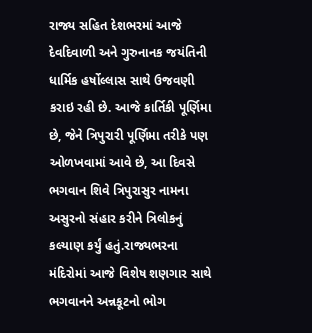રાજ્ય સહિત દેશભરમાં આજે દેવદિવાળી અને ગુરુનાનક જયંતિની ધાર્મિક હર્ષોલ્લાસ સાથે ઉજવણી કરાઇ રહી છે. આજે કાર્તિકી પૂર્ણિમા છે, જેને ત્રિપુરારી પૂર્ણિમા તરીકે પણ ઓળખવામાં આવે છે, આ દિવસે ભગવાન શિવે ત્રિપુરાસુર નામના અસુરનો સંહાર કરીને ત્રિલોકનું કલ્યાણ કર્યું હતું.રાજ્યભરના મંદિરોમાં આજે વિશેષ શણગાર સાથે ભગવાનને અન્નકૂટનો ભોગ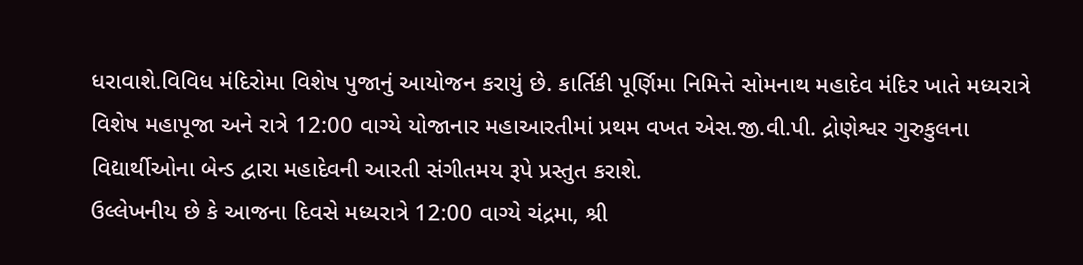ધરાવાશે.વિવિધ મંદિરોમા વિશેષ પુજાનું આયોજન કરાયું છે. કાર્તિકી પૂર્ણિમા નિમિત્તે સોમનાથ મહાદેવ મંદિર ખાતે મધ્યરાત્રે વિશેષ મહાપૂજા અને રાત્રે 12:00 વાગ્યે યોજાનાર મહાઆરતીમાં પ્રથમ વખત એસ.જી.વી.પી. દ્રોણેશ્વર ગુરુકુલના વિદ્યાર્થીઓના બેન્ડ દ્વારા મહાદેવની આરતી સંગીતમય રૂપે પ્રસ્તુત કરાશે.
ઉલ્લેખનીય છે કે આજના દિવસે મધ્યરાત્રે 12:00 વાગ્યે ચંદ્રમા, શ્રી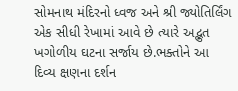સોમનાથ મંદિરનો ધ્વજ અને શ્રી જ્યોતિર્લિંગ એક સીધી રેખામાં આવે છે ત્યારે અદ્ભુત ખગોળીય ઘટના સર્જાય છે.ભક્તોને આ દિવ્ય ક્ષણના દર્શન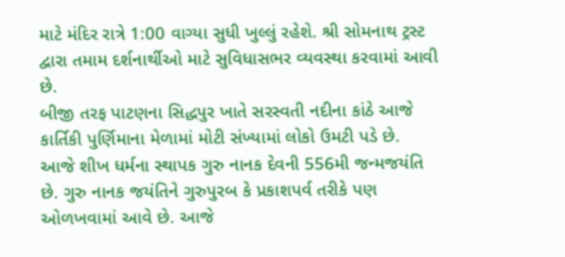માટે મંદિર રાત્રે 1:00 વાગ્યા સુધી ખુલ્લું રહેશે. શ્રી સોમનાથ ટ્રસ્ટ દ્વારા તમામ દર્શનાર્થીઓ માટે સુવિધાસભર વ્યવસ્થા કરવામાં આવી છે.
બીજી તરફ પાટણના સિદ્ધપુર ખાતે સરસ્વતી નદીના કાંઠે આજે કાર્તિકી પુર્ણિમાના મેળામાં મોટી સંખ્યામાં લોકો ઉમટી પડે છે.
આજે શીખ ધર્મના સ્થાપક ગુરુ નાનક દેવની 556મી જન્મજયંતિ છે. ગુરુ નાનક જયંતિને ગુરુપુરબ કે પ્રકાશપર્વ તરીકે પણ ઓળખવામાં આવે છે. આજે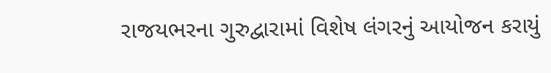રાજયભરના ગુરુદ્વારામાં વિશેષ લંગરનું આયોજન કરાયું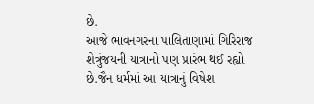છે.
આજે ભાવનગરના પાલિતાણામાં ગિરિરાજ શેત્રુંજયની યાત્રાનો પણ પ્રારંભ થઈ રહ્યો છે.જૈન ધર્મમાં આ યાત્રાનું વિષેશ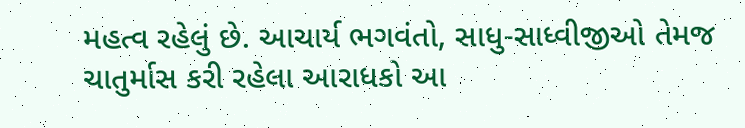મહત્વ રહેલું છે. આચાર્ય ભગવંતો, સાધુ-સાધ્વીજીઓ તેમજ ચાતુર્માસ કરી રહેલા આરાધકો આ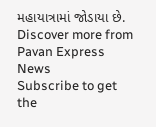મહાયાત્રામાં જોડાયા છે.
Discover more from Pavan Express News
Subscribe to get the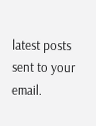latest posts sent to your email.